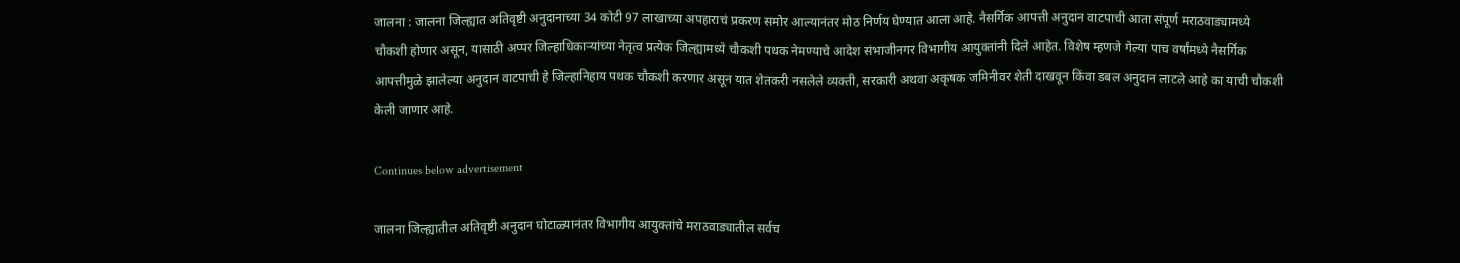जालना : जालना जिल्ह्यात अतिवृष्टी अनुदानाच्या 34 कोटी 97 लाखाच्या अपहाराचं प्रकरण समोर आल्यानंतर मोठ निर्णय घेण्यात आला आहे. नैसर्गिक आपत्ती अनुदान वाटपाची आता संपूर्ण मराठवाड्यामध्ये चौकशी होणार असून, यासाठी अप्पर जिल्हाधिकाऱ्यांच्या नेतृत्व प्रत्येक जिल्ह्यामध्ये चौकशी पथक नेमण्याचे आदेश संभाजीनगर विभागीय आयुक्तांनी दिले आहेत. विशेष म्हणजे गेल्या पाच वर्षांमध्ये नैसर्गिक आपत्तीमुळे झालेल्या अनुदान वाटपाची हे जिल्हानिहाय पथक चौकशी करणार असून यात शेतकरी नसलेले व्यक्ती, सरकारी अथवा अकृषक जमिनीवर शेती दाखवून किंवा डबल अनुदान लाटले आहे का याची चौकशी केली जाणार आहे.

Continues below advertisement

जालना जिल्ह्यातील अतिवृष्टी अनुदान घोटाळ्यानंतर विभागीय आयुक्तांचे मराठवाड्यातील सर्वच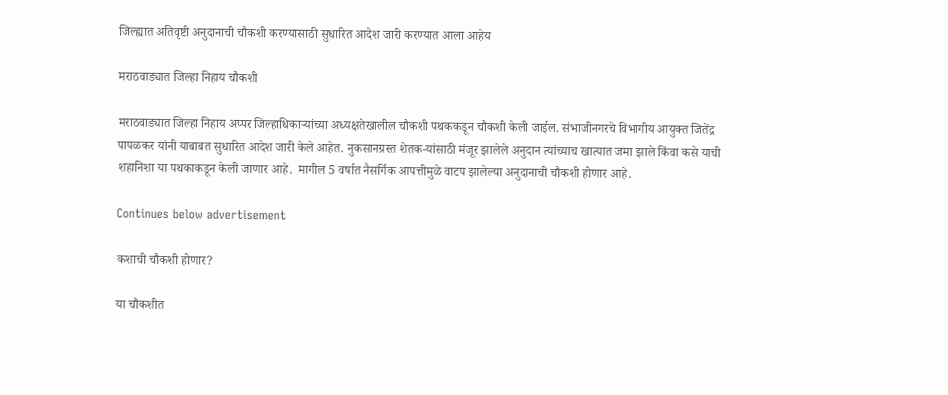जिल्ह्यात अतिवृष्टी अनुदानाची चौकशी करण्यासाठी सुधारित आदेश जारी करण्यात आला आहेय

मराठवाड्यात जिल्हा निहाय चौकशी

मराठवाड्यात जिल्हा निहाय अप्पर जिल्हाधिकाऱ्यांच्या अध्यक्षतेखालील चौकशी पथककडून चौकशी केली जाईल. संभाजीनगरचे विभागीय आयुक्त जितेंद्र पापळकर यांनी याबाबत सुधारित आदेश जारी केले आहेत. नुकसानग्रस्त शेतक-यांसाठी मंजूर झालेले अनुदान त्यांच्याच खात्यात जमा झाले किंवा कसे याची शहानिशा या पथकाकडून केली जाणार आहे.  मागील 5 वर्षात नैसर्गिक आपत्तीमुळे वाटप झालेल्या अनुदानाची चौकशी होणार आहे.

Continues below advertisement

कशाची चौकशी होणार?

या चौकशीत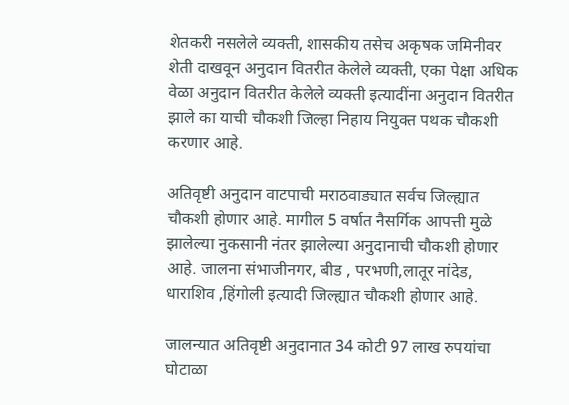शेतकरी नसलेले व्यक्ती, शासकीय तसेच अकृषक जमिनीवर शेती दाखवून अनुदान वितरीत केलेले व्यक्ती, एका पेक्षा अधिक वेळा अनुदान वितरीत केलेले व्यक्ती इत्यादींना अनुदान वितरीत झाले का याची चौकशी जिल्हा निहाय नियुक्त पथक चौकशी करणार आहे.

अतिवृष्टी अनुदान वाटपाची मराठवाड्यात सर्वच जिल्ह्यात चौकशी होणार आहे. मागील 5 वर्षात नैसर्गिक आपत्ती मुळे झालेल्या नुकसानी नंतर झालेल्या अनुदानाची चौकशी होणार आहे. जालना संभाजीनगर, बीड , परभणी,लातूर नांदेड, धाराशिव ,हिंगोली इत्यादी जिल्ह्यात चौकशी होणार आहे.

जालन्यात अतिवृष्टी अनुदानात 34 कोटी 97 लाख रुपयांचा घोटाळा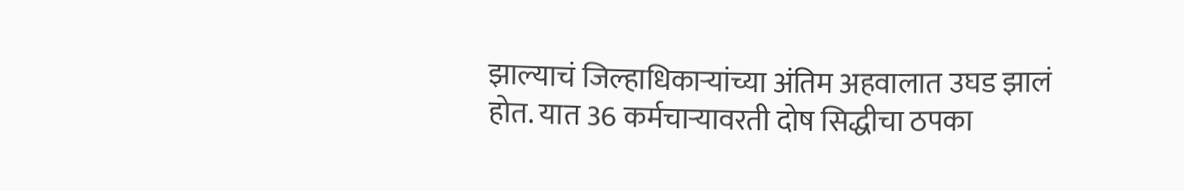झाल्याचं जिल्हाधिकाऱ्यांच्या अंतिम अहवालात उघड झालं होत. यात 36 कर्मचाऱ्यावरती दोष सिद्धीचा ठपका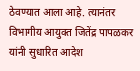ठेवण्यात आला आहे. त्यानंतर विभागीय आयुक्त जितेंद्र पापळकर यांनी सुधारित आदेश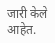जारी केले आहेत.